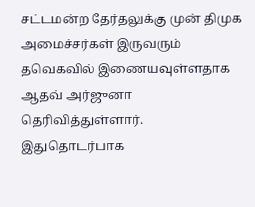சட்டமன்ற தேர்தலுக்கு முன் திமுக அமைச்சர்கள் இருவரும் தவெகவில் இணையவுள்ளதாக ஆதவ் அர்ஜுனா தெரிவித்துள்ளார்.
இதுதொடர்பாக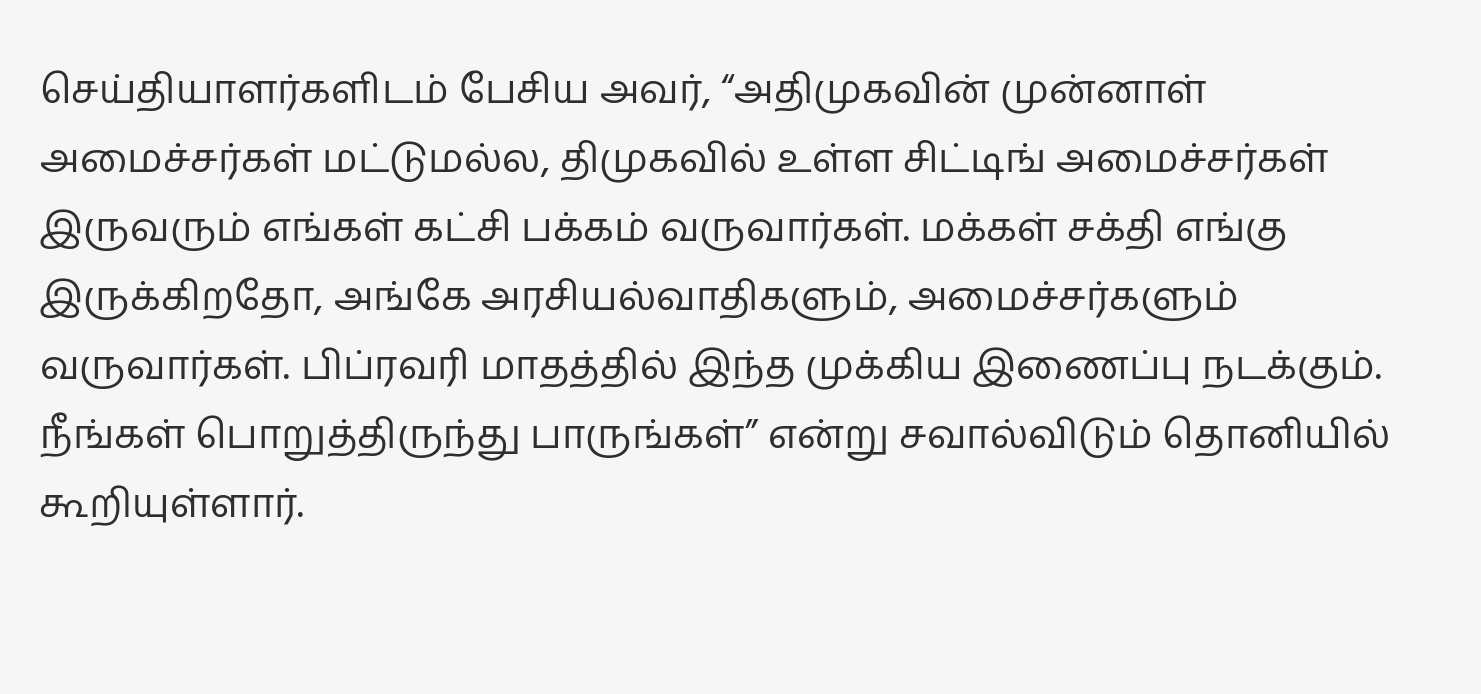செய்தியாளர்களிடம் பேசிய அவர், “அதிமுகவின் முன்னாள் அமைச்சர்கள் மட்டுமல்ல, திமுகவில் உள்ள சிட்டிங் அமைச்சர்கள் இருவரும் எங்கள் கட்சி பக்கம் வருவார்கள். மக்கள் சக்தி எங்கு இருக்கிறதோ, அங்கே அரசியல்வாதிகளும், அமைச்சர்களும் வருவார்கள். பிப்ரவரி மாதத்தில் இந்த முக்கிய இணைப்பு நடக்கும். நீங்கள் பொறுத்திருந்து பாருங்கள்” என்று சவால்விடும் தொனியில் கூறியுள்ளார்.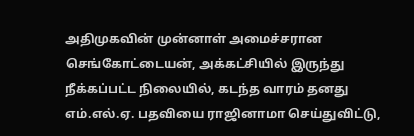அதிமுகவின் முன்னாள் அமைச்சரான செங்கோட்டையன், அக்கட்சியில் இருந்து நீக்கப்பட்ட நிலையில், கடந்த வாரம் தனது எம்.எல்.ஏ. பதவியை ராஜினாமா செய்துவிட்டு,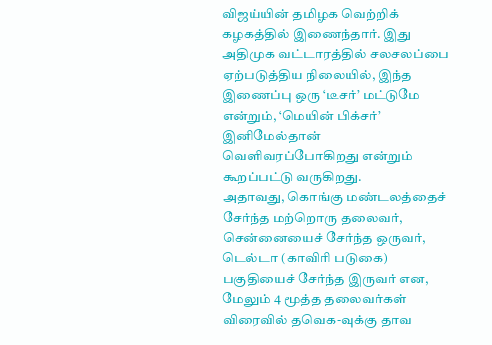விஜய்யின் தமிழக வெற்றிக் கழகத்தில் இணைந்தார். இது அதிமுக வட்டாரத்தில் சலசலப்பை ஏற்படுத்திய நிலையில், இந்த இணைப்பு ஒரு ‘டீசர்’ மட்டுமே என்றும், ‘மெயின் பிக்சர்’ இனிமேல்தான் வெளிவரப்போகிறது என்றும் கூறப்பட்டு வருகிறது.
அதாவது, கொங்கு மண்டலத்தைச் சேர்ந்த மற்றொரு தலைவர், சென்னையைச் சேர்ந்த ஒருவர், டெல்டா (காவிரி படுகை) பகுதியைச் சேர்ந்த இருவர் என, மேலும் 4 மூத்த தலைவர்கள் விரைவில் தவெக-வுக்கு தாவ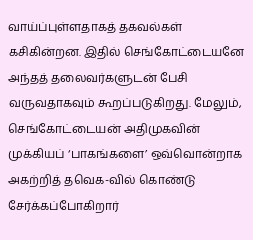வாய்ப்புள்ளதாகத் தகவல்கள் கசிகின்றன. இதில் செங்கோட்டையனே அந்தத் தலைவர்களுடன் பேசி வருவதாகவும் கூறப்படுகிறது. மேலும், செங்கோட்டையன் அதிமுகவின் முக்கியப் ‘பாகங்களை’ ஒவ்வொன்றாக அகற்றித் தவெக-வில் கொண்டு சேர்க்கப்போகிறார்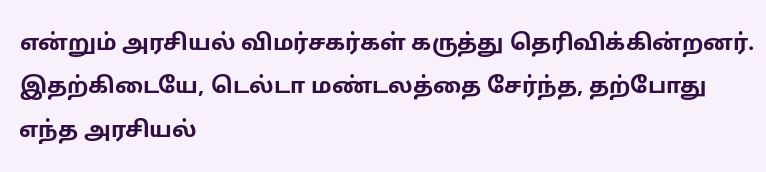என்றும் அரசியல் விமர்சகர்கள் கருத்து தெரிவிக்கின்றனர்.
இதற்கிடையே, டெல்டா மண்டலத்தை சேர்ந்த, தற்போது எந்த அரசியல்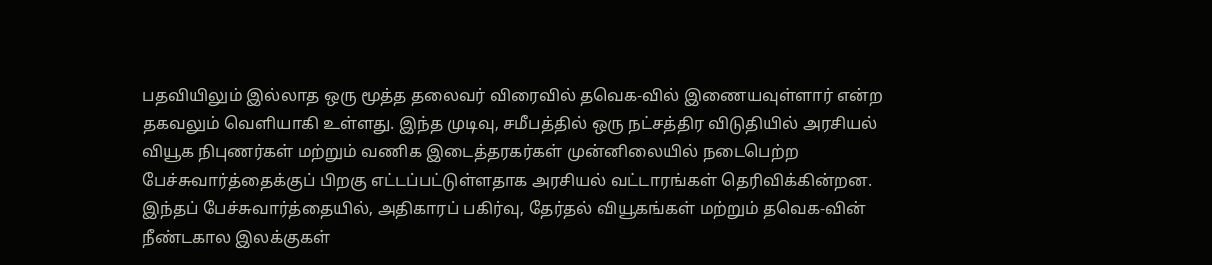பதவியிலும் இல்லாத ஒரு மூத்த தலைவர் விரைவில் தவெக-வில் இணையவுள்ளார் என்ற தகவலும் வெளியாகி உள்ளது. இந்த முடிவு, சமீபத்தில் ஒரு நட்சத்திர விடுதியில் அரசியல் வியூக நிபுணர்கள் மற்றும் வணிக இடைத்தரகர்கள் முன்னிலையில் நடைபெற்ற பேச்சுவார்த்தைக்குப் பிறகு எட்டப்பட்டுள்ளதாக அரசியல் வட்டாரங்கள் தெரிவிக்கின்றன.
இந்தப் பேச்சுவார்த்தையில், அதிகாரப் பகிர்வு, தேர்தல் வியூகங்கள் மற்றும் தவெக-வின் நீண்டகால இலக்குகள்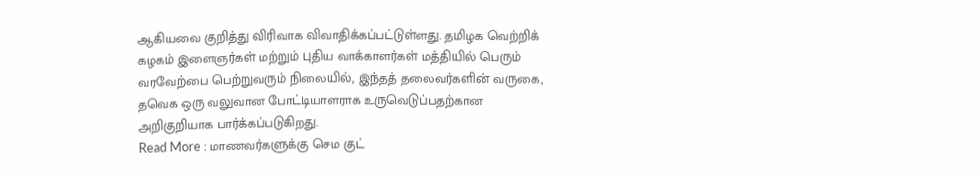ஆகியவை குறித்து விரிவாக விவாதிக்கப்பட்டுள்ளது. தமிழக வெற்றிக் கழகம் இளைஞர்கள் மற்றும் புதிய வாக்காளர்கள் மத்தியில் பெரும் வரவேற்பை பெற்றுவரும் நிலையில், இந்தத் தலைவர்களின் வருகை, தவெக ஒரு வலுவான போட்டியாளராக உருவெடுப்பதற்கான அறிகுறியாக பார்க்கப்படுகிறது.
Read More : மாணவர்களுக்கு செம குட்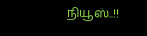நியூஸ்..!!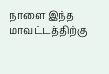நாளை இந்த மாவட்டத்திற்கு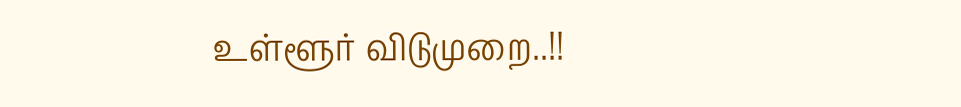உள்ளூர் விடுமுறை..!!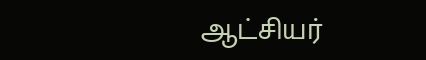ஆட்சியர்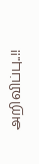அறிவிப்பு..!!